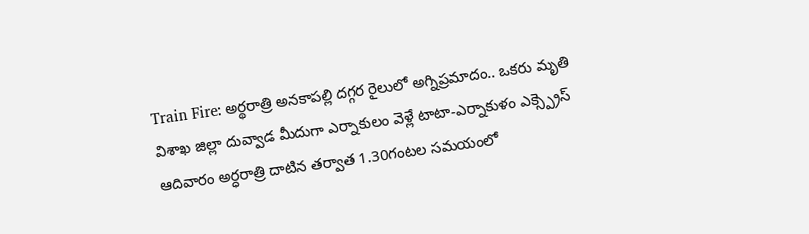Train Fire: అర్థరాత్రి అనకాపల్లి దగ్గర రైలులో అగ్నిప్రమాదం.. ఒకరు మృతి
విశాఖ జిల్లా దువ్వాడ మీదుగా ఎర్నాకులం వెళ్లే టాటా-ఎర్నాకుళం ఎక్స్ప్రెస్ ఆదివారం అర్ధరాత్రి దాటిన తర్వాత 1.30గంటల సమయంలో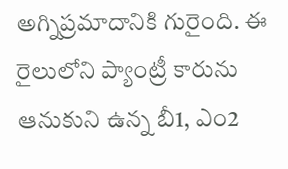అగ్నిప్రమాదానికి గురైంది. ఈ రైలులోని ప్యాంట్రీ కారును ఆనుకుని ఉన్న బీ1, ఎం2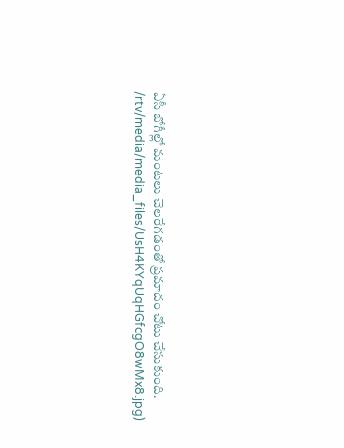ఏసీ బోగీల్లో మంటలు చెలరేగడంతో ప్రమాదం చోటు చేసుకుంది.
/rtv/media/media_files/UsH4KYqUqHGfcgO8wMx8.jpg)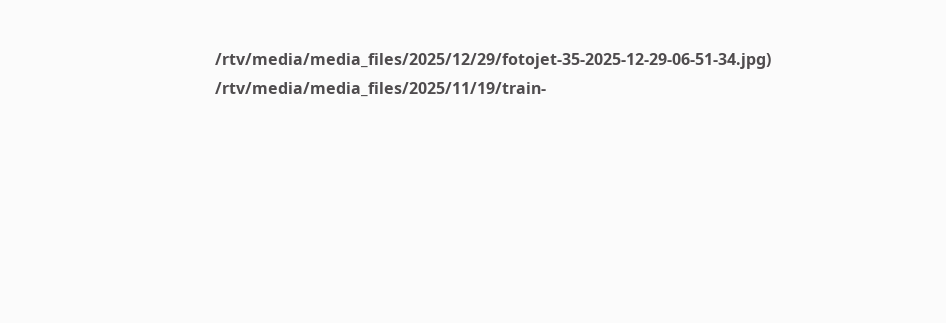/rtv/media/media_files/2025/12/29/fotojet-35-2025-12-29-06-51-34.jpg)
/rtv/media/media_files/2025/11/19/train-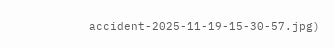accident-2025-11-19-15-30-57.jpg)